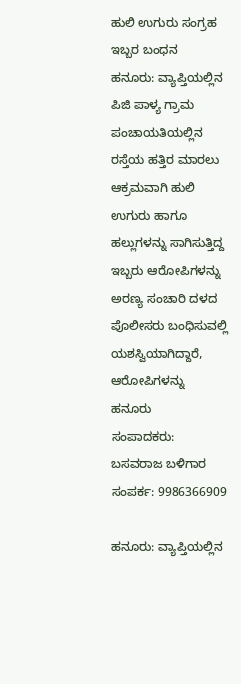ಹುಲಿ ಉಗುರು ಸಂಗ್ರಹ ಇಬ್ಬರ ಬಂಧನ
ಹನೂರು: ವ್ಯಾಪ್ತಿಯಲ್ಲಿನ ಪಿಜಿ ಪಾಳ್ಯ ಗ್ರಾಮ ಪಂಚಾಯತಿಯಲ್ಲಿನ ರಸ್ತೆಯ ಹತ್ತಿರ ಮಾರಲು ಆಕ್ರಮವಾಗಿ ಹುಲಿ ಉಗುರು ಹಾಗೂ ಹಲ್ಲುಗಳನ್ನು ಸಾಗಿಸುತ್ತಿದ್ದ ಇಬ್ಬರು ಆರೋಪಿಗಳನ್ನು ಅರಣ್ಯ ಸಂಚಾರಿ ದಳದ ಪೊಲೀಸರು ಬಂಧಿಸುವಲ್ಲಿ ಯಶಸ್ವಿಯಾಗಿದ್ದಾರೆ, ಆರೋಪಿಗಳನ್ನು ಹನೂರು
ಸಂಪಾದಕರು: ಬಸವರಾಜ ಬಳಿಗಾರ
ಸಂಪರ್ಕ: 9986366909

ಹನೂರು: ವ್ಯಾಪ್ತಿಯಲ್ಲಿನ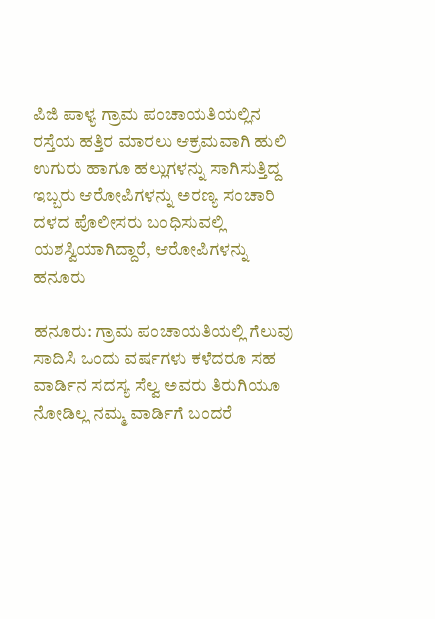ಪಿಜಿ ಪಾಳ್ಯ ಗ್ರಾಮ ಪಂಚಾಯತಿಯಲ್ಲಿನ ರಸ್ತೆಯ ಹತ್ತಿರ ಮಾರಲು ಆಕ್ರಮವಾಗಿ ಹುಲಿ ಉಗುರು ಹಾಗೂ ಹಲ್ಲುಗಳನ್ನು ಸಾಗಿಸುತ್ತಿದ್ದ ಇಬ್ಬರು ಆರೋಪಿಗಳನ್ನು ಅರಣ್ಯ ಸಂಚಾರಿ ದಳದ ಪೊಲೀಸರು ಬಂಧಿಸುವಲ್ಲಿ ಯಶಸ್ವಿಯಾಗಿದ್ದಾರೆ, ಆರೋಪಿಗಳನ್ನು ಹನೂರು

ಹನೂರು: ಗ್ರಾಮ ಪಂಚಾಯತಿಯಲ್ಲಿ ಗೆಲುವು ಸಾದಿಸಿ ಒಂದು ವರ್ಷಗಳು ಕಳೆದರೂ ಸಹ ವಾರ್ಡಿನ ಸದಸ್ಯ ಸೆಲ್ವ ಅವರು ತಿರುಗಿಯೂ ನೋಡಿಲ್ಲ ನಮ್ಮ ವಾರ್ಡಿಗೆ ಬಂದರೆ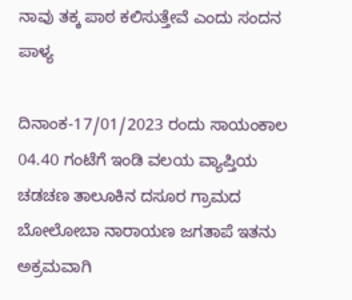ನಾವು ತಕ್ಕ ಪಾಠ ಕಲಿಸುತ್ತೇವೆ ಎಂದು ಸಂದನ ಪಾಳ್ಯ

ದಿನಾಂಕ-17/01/2023 ರಂದು ಸಾಯಂಕಾಲ 04.40 ಗಂಟೆಗೆ ಇಂಡಿ ವಲಯ ವ್ಯಾಪ್ತಿಯ ಚಡಚಣ ತಾಲೂಕಿನ ದಸೂರ ಗ್ರಾಮದ ಬೋಲೋಬಾ ನಾರಾಯಣ ಜಗತಾಪೆ ಇತನು ಅಕ್ರಮವಾಗಿ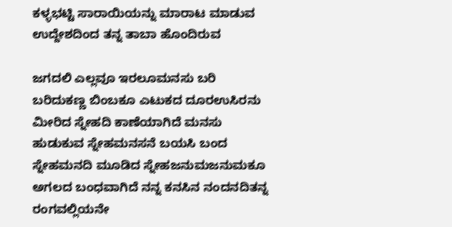ಕಳ್ಳಭಟ್ಟಿ ಸಾರಾಯಿಯನ್ನು ಮಾರಾಟ ಮಾಡುವ ಉದ್ದೇಶದಿಂದ ತನ್ನ ತಾಬಾ ಹೊಂದಿರುವ

ಜಗದಲಿ ಎಲ್ಲವೂ ಇರಲೂಮನಸು ಬರಿ ಬರಿದುಕಣ್ಣ ಬಿಂಬಕೂ ಎಟುಕದ ದೂರಉಸಿರನು ಮೀರಿದ ಸ್ನೇಹದಿ ಕಾಣೆಯಾಗಿದೆ ಮನಸು ಹುಡುಕುವ ಸ್ನೇಹಮನಸನೆ ಬಯಸಿ ಬಂದ ಸ್ನೇಹಮನದಿ ಮೂಡಿದ ಸ್ನೇಹಜನುಮಜನುಮಕೂ ಅಗಲದ ಬಂಧವಾಗಿದೆ ನನ್ನ ಕನಸಿನ ನಂದನದಿತನ್ನ ರಂಗವಲ್ಲಿಯನೇ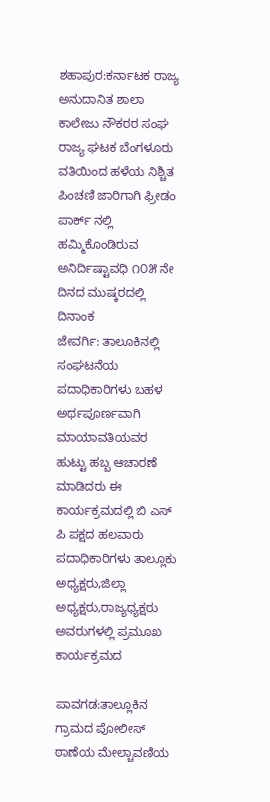ಶಹಾಪುರ:ಕರ್ನಾಟಕ ರಾಜ್ಯ ಅನುದಾನಿತ ಶಾಲಾ ಕಾಲೇಜು ನೌಕರರ ಸಂಘ ರಾಜ್ಯ ಘಟಕ ಬೆಂಗಳೂರು ವತಿಯಿಂದ ಹಳೆಯ ನಿಶ್ಚಿತ ಪಿಂಚಣಿ ಜಾರಿಗಾಗಿ ಫ್ರೀಡಂ ಪಾರ್ಕ್ ನಲ್ಲಿ ಹಮ್ಮಿಕೊಂಡಿರುವ ಅನಿರ್ದಿಷ್ಟಾವಧಿ ೧೦೫ ನೇ ದಿನದ ಮುಷ್ಕರದಲ್ಲಿ ದಿನಾಂಕ
ಜೇವರ್ಗಿ: ತಾಲೂಕಿನಲ್ಲಿ ಸಂಘಟನೆಯ ಪದಾಧಿಕಾರಿಗಳು ಬಹಳ ಅರ್ಥಪೂರ್ಣವಾಗಿ ಮಾಯಾವತಿಯವರ ಹುಟ್ಟು ಹಬ್ಬ ಆಚಾರಣೆ ಮಾಡಿದರು ಈ ಕಾರ್ಯಕ್ರಮದಲ್ಲಿ ಬಿ ಎಸ್ ಪಿ ಪಕ್ಷದ ಹಲವಾರು ಪದಾಧಿಕಾರಿಗಳು ತಾಲ್ಲೂಕು ಅಧ್ಯಕ್ಷರು,ಜಿಲ್ಲಾ ಅಧ್ಯಕ್ಷರು,ರಾಜ್ಯಧ್ಯಕ್ಷರು ಅವರುಗಳಲ್ಲಿ ಪ್ರಮೂಖ ಕಾರ್ಯಕ್ರಮದ

ಪಾವಗಡ:ತಾಲ್ಲೂಕಿನ ಗ್ರಾಮದ ಪೋಲೀಸ್ ಠಾಣೆಯ ಮೇಲ್ಚಾವಣಿಯ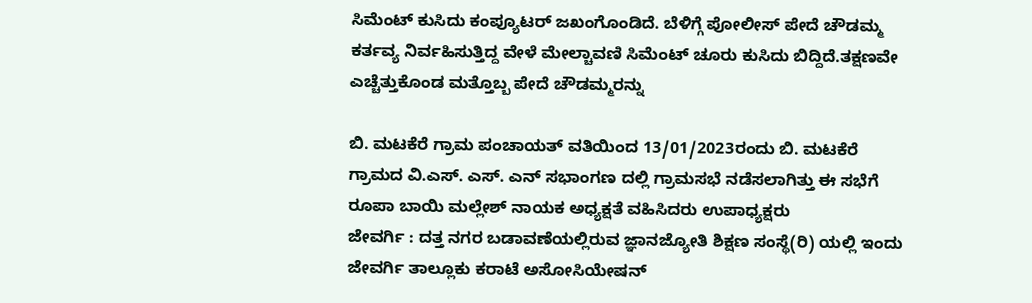ಸಿಮೆಂಟ್ ಕುಸಿದು ಕಂಪ್ಯೂಟರ್ ಜಖಂಗೊಂಡಿದೆ. ಬೆಳಿಗ್ಗೆ ಪೋಲೀಸ್ ಪೇದೆ ಚೌಡಮ್ಮ ಕರ್ತವ್ಯ ನಿರ್ವಹಿಸುತ್ತಿದ್ದ ವೇಳೆ ಮೇಲ್ಚಾವಣಿ ಸಿಮೆಂಟ್ ಚೂರು ಕುಸಿದು ಬಿದ್ದಿದೆ.ತಕ್ಷಣವೇ ಎಚ್ಚೆತ್ತುಕೊಂಡ ಮತ್ತೊಬ್ಬ ಪೇದೆ ಚೌಡಮ್ಮರನ್ನು

ಬಿ. ಮಟಕೆರೆ ಗ್ರಾಮ ಪಂಚಾಯತ್ ವತಿಯಿಂದ 13/01/2023ರಂದು ಬಿ. ಮಟಕೆರೆ ಗ್ರಾಮದ ವಿ.ಎಸ್. ಎಸ್. ಎನ್ ಸಭಾಂಗಣ ದಲ್ಲಿ ಗ್ರಾಮಸಭೆ ನಡೆಸಲಾಗಿತ್ತು ಈ ಸಭೆಗೆ ರೂಪಾ ಬಾಯಿ ಮಲ್ಲೇಶ್ ನಾಯಕ ಅಧ್ಯಕ್ಷತೆ ವಹಿಸಿದರು ಉಪಾಧ್ಯಕ್ಷರು
ಜೇವರ್ಗಿ : ದತ್ತ ನಗರ ಬಡಾವಣೆಯಲ್ಲಿರುವ ಜ್ಞಾನಜ್ಯೋತಿ ಶಿಕ್ಷಣ ಸಂಸ್ಥೆ(ರಿ) ಯಲ್ಲಿ ಇಂದು ಜೇವರ್ಗಿ ತಾಲ್ಲೂಕು ಕರಾಟೆ ಅಸೋಸಿಯೇಷನ್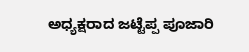ಅಧ್ಯಕ್ಷರಾದ ಜಟ್ಟೆಪ್ಪ ಪೂಜಾರಿ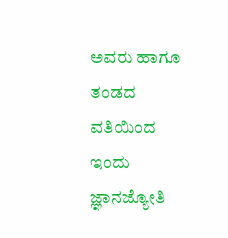ಅವರು ಹಾಗೂ ತಂಡದ ವತಿಯಿಂದ ಇಂದು ಜ್ಞಾನಜ್ಯೋತಿ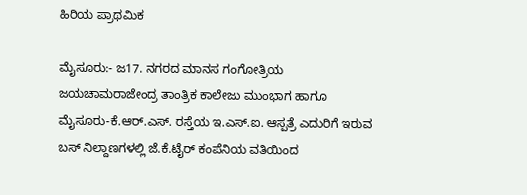ಹಿರಿಯ ಪ್ರಾಥಮಿಕ

ಮೈಸೂರು:- ಜ17. ನಗರದ ಮಾನಸ ಗಂಗೋತ್ರಿಯ ಜಯಚಾಮರಾಜೇಂದ್ರ ತಾಂತ್ರಿಕ ಕಾಲೇಜು ಮುಂಭಾಗ ಹಾಗೂ ಮೈಸೂರು-ಕೆ.ಆರ್.ಎಸ್. ರಸ್ತೆಯ ಇ.ಎಸ್.ಐ. ಆಸ್ಪತ್ರೆ ಎದುರಿಗೆ ಇರುವ ಬಸ್ ನಿಲ್ದಾಣಗಳಲ್ಲಿ ಜೆ.ಕೆ.ಟೈರ್ ಕಂಪೆನಿಯ ವತಿಯಿಂದ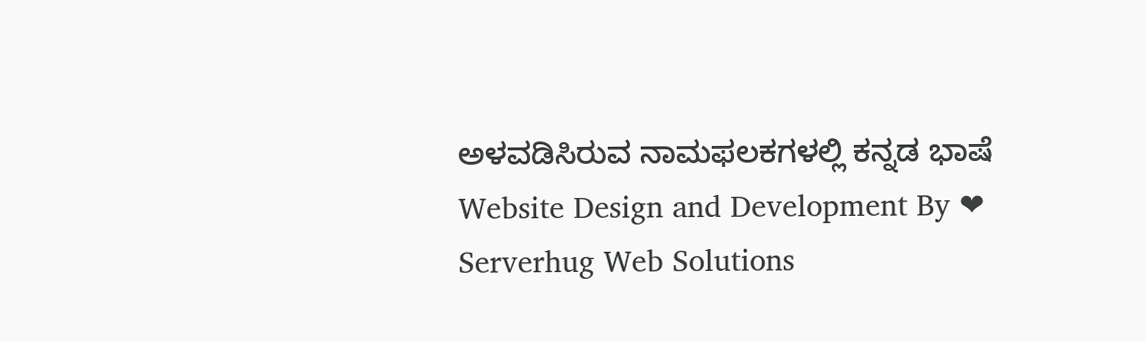ಅಳವಡಿಸಿರುವ ನಾಮಫಲಕಗಳಲ್ಲಿ ಕನ್ನಡ ಭಾಷೆ
Website Design and Development By ❤ Serverhug Web Solutions